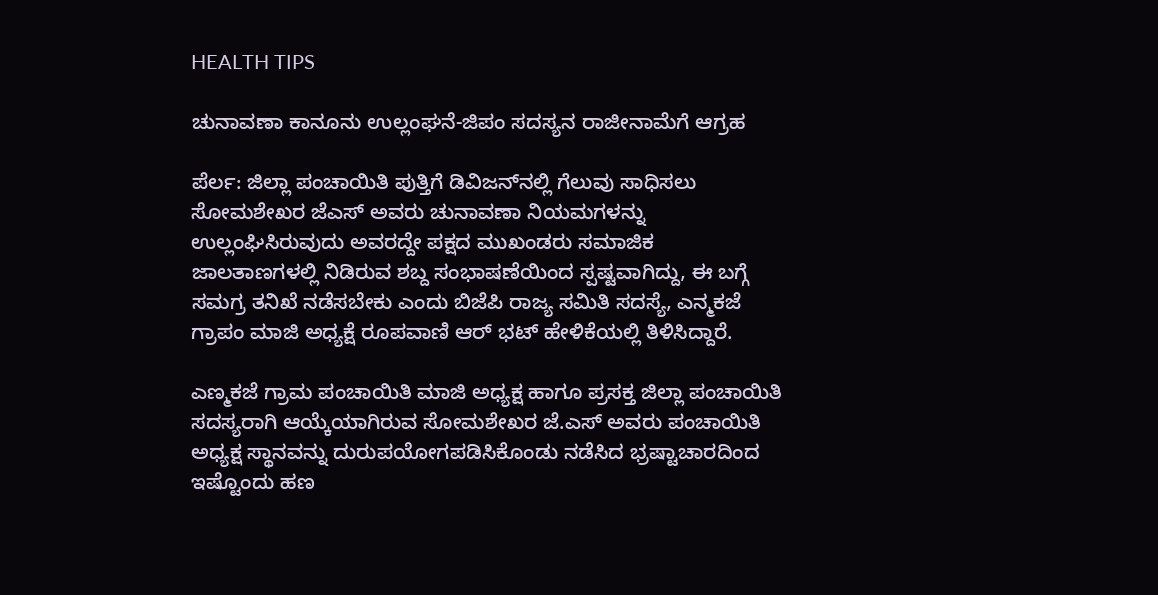HEALTH TIPS

ಚುನಾವಣಾ ಕಾನೂನು ಉಲ್ಲಂಘನೆ-ಜಿಪಂ ಸದಸ್ಯನ ರಾಜೀನಾಮೆಗೆ ಆಗ್ರಹ

ಪೆರ್ಲ: ಜಿಲ್ಲಾ ಪಂಚಾಯಿತಿ ಪುತ್ತಿಗೆ ಡಿವಿಜನ್‍ನಲ್ಲಿ ಗೆಲುವು ಸಾಧಿಸಲು  ಸೋಮಶೇಖರ ಜೆಎಸ್ ಅವರು ಚುನಾವಣಾ ನಿಯಮಗಳನ್ನು ಉಲ್ಲಂಘಿಸಿರುವುದು ಅವರದ್ದೇ ಪಕ್ಷದ ಮುಖಂಡರು ಸಮಾಜಿಕ ಜಾಲತಾಣಗಳಲ್ಲಿ ನಿಡಿರುವ ಶಬ್ದ ಸಂಭಾಷಣೆಯಿಂದ ಸ್ಪಷ್ಟವಾಗಿದ್ದು, ಈ ಬಗ್ಗೆ ಸಮಗ್ರ ತನಿಖೆ ನಡೆಸಬೇಕು ಎಂದು ಬಿಜೆಪಿ ರಾಜ್ಯ ಸಮಿತಿ ಸದಸ್ಯೆ, ಎನ್ಮಕಜೆ ಗ್ರಾಪಂ ಮಾಜಿ ಅಧ್ಯಕ್ಷೆ ರೂಪವಾಣಿ ಆರ್ ಭಟ್ ಹೇಳಿಕೆಯಲ್ಲಿ ತಿಳಿಸಿದ್ದಾರೆ.

ಎಣ್ಮಕಜೆ ಗ್ರಾಮ ಪಂಚಾಯಿತಿ ಮಾಜಿ ಅಧ್ಯಕ್ಷ ಹಾಗೂ ಪ್ರಸಕ್ತ ಜಿಲ್ಲಾ ಪಂಚಾಯಿತಿ ಸದಸ್ಯರಾಗಿ ಆಯ್ಕೆಯಾಗಿರುವ ಸೋಮಶೇಖರ ಜೆ.ಎಸ್ ಅವರು ಪಂಚಾಯಿತಿ ಅಧ್ಯಕ್ಷ ಸ್ಥಾನವನ್ನು ದುರುಪಯೋಗಪಡಿಸಿಕೊಂಡು ನಡೆಸಿದ ಭ್ರಷ್ಟಾಚಾರದಿಂದ ಇಷ್ಟೊಂದು ಹಣ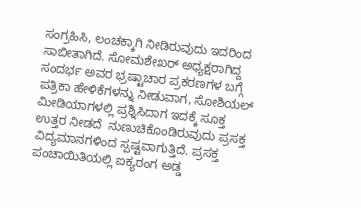ಸಂಗ್ರಹಿಸಿ, ಲಂಚಕ್ಕಾಗಿ ನೀಡಿರುವುದು ಇದರಿಂದ ಸಾಬೀತಾಗಿದೆ. ಸೋಮಶೇಖರ್ ಅಧ್ಯಕ್ಷರಾಗಿದ್ದ ಸಂದರ್ಭ ಅವರ ಭ್ರಷ್ಟಾಚಾರ ಪ್ರಕರಣಗಳ ಬಗ್ಗೆ ಪತ್ರಿಕಾ ಹೇಳಿಕೆಗಳನ್ನು ನೀಡುವಾಗ, ಸೋಶಿಯಲ್ ಮೀಡಿಯಾಗಳಲ್ಲಿ ಪ್ರಶ್ನಿಸಿದಾಗ ಇದಕ್ಕೆ ಸೂಕ್ತ ಉತ್ತರ ನೀಡದೆ  ನುಣುಚಿಕೊಂಡಿರುವುದು ಪ್ರಸಕ್ತ ವಿದ್ಯಮಾನಗಳಿಂದ ಸ್ಪಷ್ಟವಾಗುತ್ತಿದೆ. ಪ್ರಸಕ್ತ ಪಂಚಾಯಿತಿಯಲ್ಲಿ ಐಕ್ಯರಂಗ ಅಡ್ಡ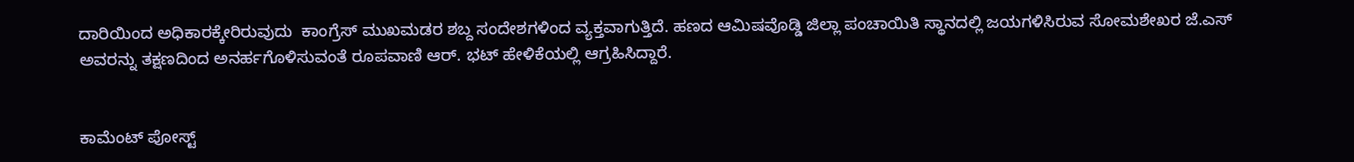ದಾರಿಯಿಂದ ಅಧಿಕಾರಕ್ಕೇರಿರುವುದು  ಕಾಂಗ್ರೆಸ್ ಮುಖಮಡರ ಶಬ್ದ ಸಂದೇಶಗಳಿಂದ ವ್ಯಕ್ತವಾಗುತ್ತಿದೆ. ಹಣದ ಆಮಿಷವೊಡ್ಡಿ ಜಿಲ್ಲಾ ಪಂಚಾಯಿತಿ ಸ್ಥಾನದಲ್ಲಿ ಜಯಗಳಿಸಿರುವ ಸೋಮಶೇಖರ ಜೆ.ಎಸ್ ಅವರನ್ನು ತಕ್ಷಣದಿಂದ ಅನರ್ಹಗೊಳಿಸುವಂತೆ ರೂಪವಾಣಿ ಆರ್. ಭಟ್ ಹೇಳಿಕೆಯಲ್ಲಿ ಆಗ್ರಹಿಸಿದ್ದಾರೆ.


ಕಾಮೆಂಟ್‌‌ ಪೋಸ್ಟ್‌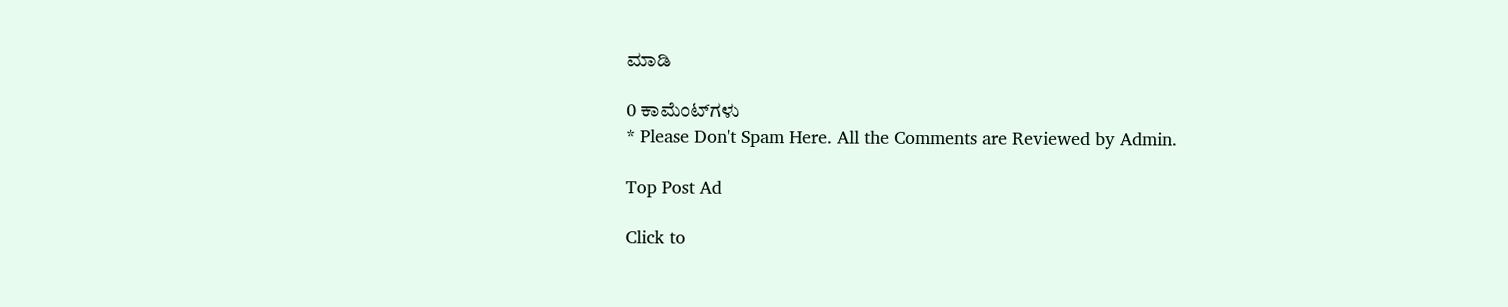ಮಾಡಿ

0 ಕಾಮೆಂಟ್‌ಗಳು
* Please Don't Spam Here. All the Comments are Reviewed by Admin.

Top Post Ad

Click to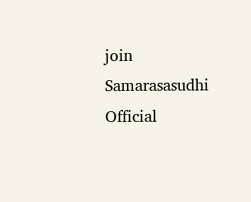join Samarasasudhi Official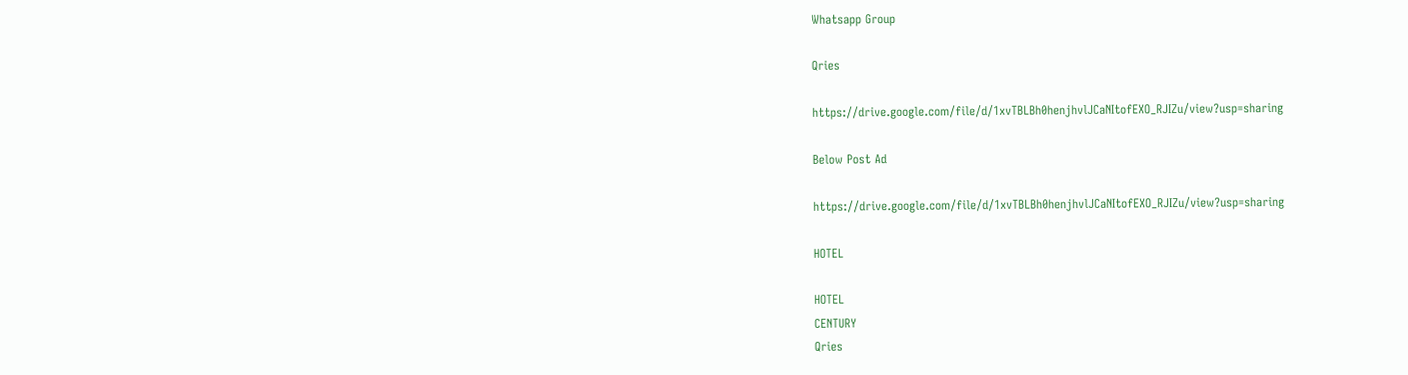Whatsapp Group

Qries

https://drive.google.com/file/d/1xvTBLBh0henjhvlJCaNItofEXO_RJIZu/view?usp=sharing

Below Post Ad

https://drive.google.com/file/d/1xvTBLBh0henjhvlJCaNItofEXO_RJIZu/view?usp=sharing

HOTEL

HOTEL
CENTURY
Qries